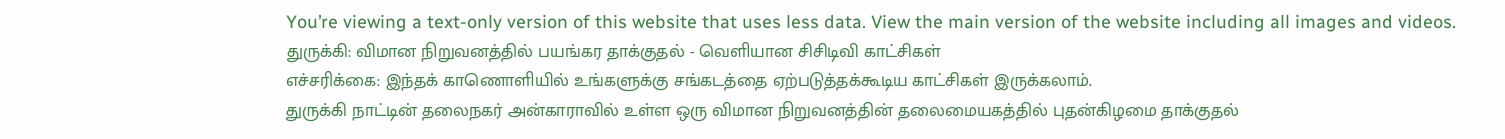You’re viewing a text-only version of this website that uses less data. View the main version of the website including all images and videos.
துருக்கி: விமான நிறுவனத்தில் பயங்கர தாக்குதல் - வெளியான சிசிடிவி காட்சிகள்
எச்சரிக்கை: இந்தக் காணொளியில் உங்களுக்கு சங்கடத்தை ஏற்படுத்தக்கூடிய காட்சிகள் இருக்கலாம்.
துருக்கி நாட்டின் தலைநகர் அன்காராவில் உள்ள ஒரு விமான நிறுவனத்தின் தலைமையகத்தில் புதன்கிழமை தாக்குதல்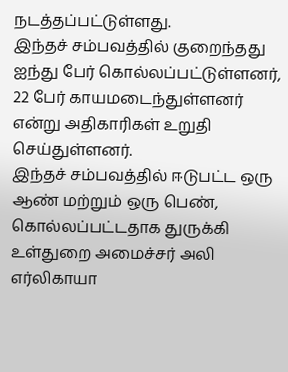நடத்தப்பட்டுள்ளது.
இந்தச் சம்பவத்தில் குறைந்தது ஐந்து பேர் கொல்லப்பட்டுள்ளனர், 22 பேர் காயமடைந்துள்ளனர் என்று அதிகாரிகள் உறுதி செய்துள்ளனர்.
இந்தச் சம்பவத்தில் ஈடுபட்ட ஒரு ஆண் மற்றும் ஒரு பெண், கொல்லப்பட்டதாக துருக்கி உள்துறை அமைச்சர் அலி எர்லிகாயா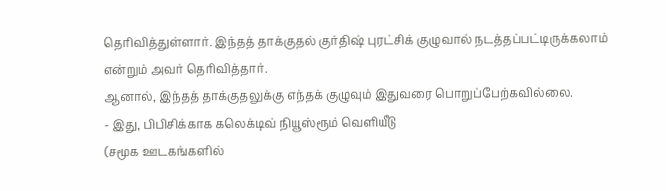தெரிவித்துள்ளார். இந்தத் தாக்குதல் குர்திஷ் புரட்சிக் குழுவால் நடத்தப்பட்டிருக்கலாம் என்றும் அவர் தெரிவித்தார்.
ஆனால், இந்தத் தாக்குதலுக்கு எந்தக் குழுவும் இதுவரை பொறுப்பேற்கவில்லை.
- இது, பிபிசிக்காக கலெக்டிவ் நியூஸ்ரூம் வெளியீடு
(சமூக ஊடகங்களில்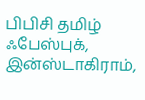பிபிசி தமிழ் ஃபேஸ்புக், இன்ஸ்டாகிராம்,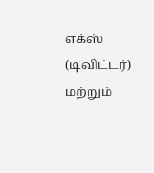எக்ஸ் (டிவிட்டர்) மற்றும்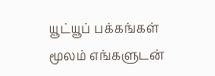யூட்யூப் பக்கங்கள் மூலம் எங்களுடன்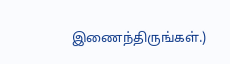இணைந்திருங்கள்.)